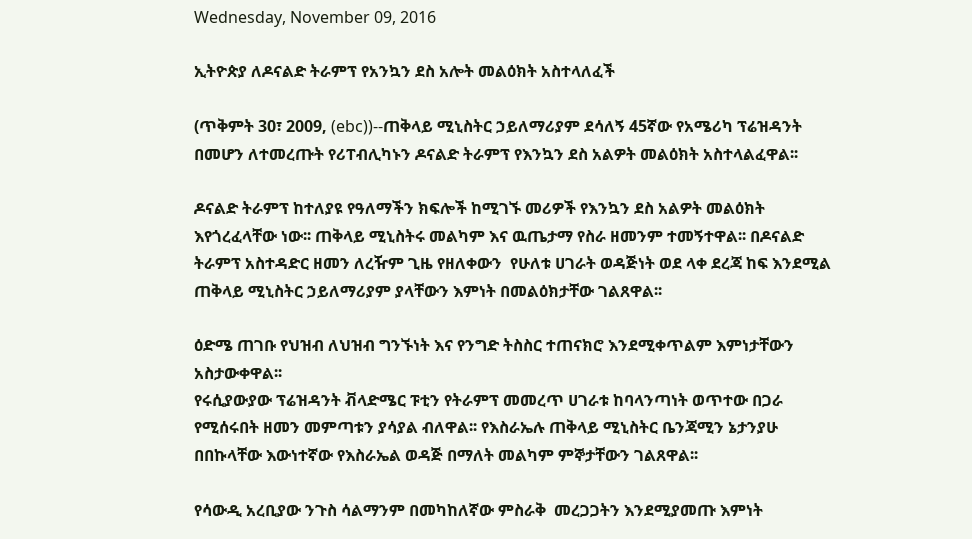Wednesday, November 09, 2016

ኢትዮጵያ ለዶናልድ ትራምፕ የአንኳን ደስ አሎት መልዕክት አስተላለፈች

(ጥቅምት 30፣ 2009, (ebc))--ጠቅላይ ሚኒስትር ኃይለማሪያም ደሳለኝ 45ኛው የአሜሪካ ፕሬዝዳንት በመሆን ለተመረጡት የሪፐብሊካኑን ዶናልድ ትራምፕ የእንኳን ደስ አልዎት መልዕክት አስተላልፈዋል፡፡

ዶናልድ ትራምፕ ከተለያዩ የዓለማችን ክፍሎች ከሚገኙ መሪዎች የእንኳን ደስ አልዎት መልዕክት እየጎረፈላቸው ነው፡፡ ጠቅላይ ሚኒስትሩ መልካም እና ዉጤታማ የስራ ዘመንም ተመኝተዋል፡፡ በዶናልድ ትራምፕ አስተዳድር ዘመን ለረዥም ጊዜ የዘለቀውን  የሁለቱ ሀገራት ወዳጅነት ወደ ላቀ ደረጃ ከፍ እንደሚል ጠቅላይ ሚኒስትር ኃይለማሪያም ያላቸውን እምነት በመልዕክታቸው ገልጸዋል፡፡

ዕድሜ ጠገቡ የህዝብ ለህዝብ ግንኙነት እና የንግድ ትስስር ተጠናክሮ እንደሚቀጥልም እምነታቸውን አስታውቀዋል፡፡
የሩሲያውያው ፕሬዝዳንት ቭላድሜር ፑቲን የትራምፕ መመረጥ ሀገራቱ ከባላንጣነት ወጥተው በጋራ የሚሰሩበት ዘመን መምጣቱን ያሳያል ብለዋል፡፡ የእስራኤሉ ጠቅላይ ሚኒስትር ቤንጃሚን ኔታንያሁ በበኩላቸው እውነተኛው የእስራኤል ወዳጅ በማለት መልካም ምኞታቸውን ገልጸዋል፡፡

የሳውዲ አረቢያው ንጉስ ሳልማንም በመካከለኛው ምስራቅ  መረጋጋትን እንደሚያመጡ እምነት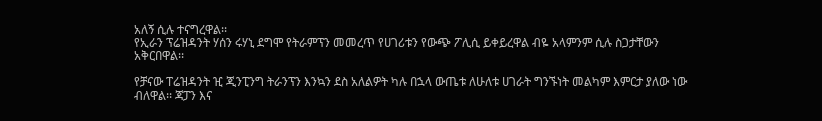አለኝ ሲሉ ተናግረዋል፡፡
የኢራን ፕሬዝዳንት ሃሰን ሩሃኒ ደግሞ የትራምፕን መመረጥ የሀገሪቱን የውጭ ፖሊሲ ይቀይረዋል ብዬ አላምንም ሲሉ ስጋታቸውን አቅርበዋል፡፡

የቻናው ፐሬዝዳንት ዢ ጂንፒንግ ትራንፕን እንኳን ደስ አለልዎት ካሉ በኋላ ውጤቱ ለሁለቱ ሀገራት ግንኙነት መልካም እምርታ ያለው ነው ብለዋል፡፡ ጃፓን እና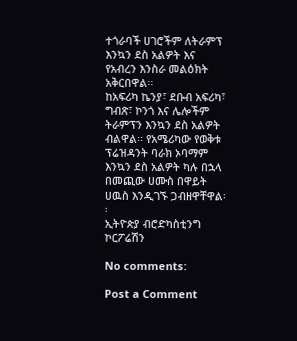ተጎራባች ሀገሮችም ለትራምፕ እንኳን ደስ አልዎት እና የአብረን እንስራ መልዕክት አቅርበዋል፡፡
ከአፍሪካ ኬንያ፣ ደቡብ አፍሪካ፣ ግብጽ፣ ኮንጎ እና ሌሎችም ትራምፕን እንኳን ደስ አልዎት ብልዋል፡፡ የአሜሪካው የወቅቱ ፕሬዝዳንት ባራክ ኦባማም እንኳን ደስ አልዎት ካሉ በኋላ በመጪው ሀሙስ በዋይት ሀዉስ እንዲገኙ ጋብዘዋቸዋል፡፡
ኢትዮጵያ ብሮድካስቲንግ ኮርፖሬሽን

No comments:

Post a Comment